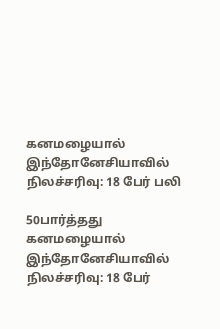கனமழையால் இந்தோனேசியாவில் நிலச்சரிவு: 18 பேர் பலி

50பார்த்தது
கனமழையால் இந்தோனேசியாவில் நிலச்சரிவு: 18 பேர்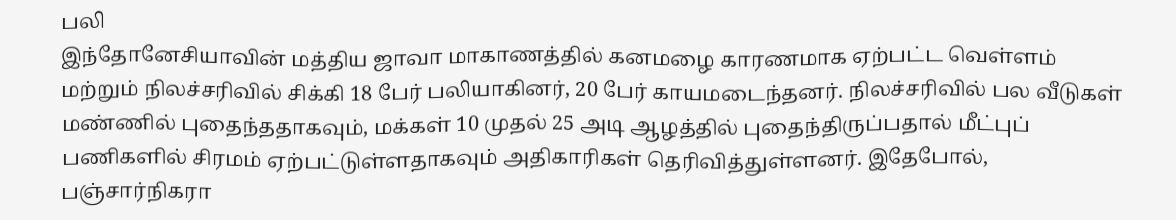பலி
இந்தோனேசியாவின் மத்திய ஜாவா மாகாணத்தில் கனமழை காரணமாக ஏற்பட்ட வெள்ளம் மற்றும் நிலச்சரிவில் சிக்கி 18 பேர் பலியாகினர், 20 பேர் காயமடைந்தனர். நிலச்சரிவில் பல வீடுகள் மண்ணில் புதைந்ததாகவும், மக்கள் 10 முதல் 25 அடி ஆழத்தில் புதைந்திருப்பதால் மீட்புப் பணிகளில் சிரமம் ஏற்பட்டுள்ளதாகவும் அதிகாரிகள் தெரிவித்துள்ளனர். இதேபோல், பஞ்சார்நிகரா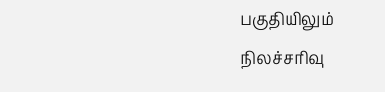பகுதியிலும் நிலச்சரிவு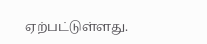ஏற்பட்டுள்ளது.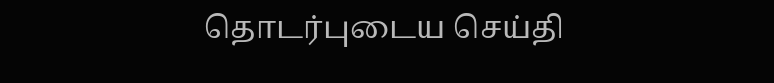தொடர்புடைய செய்தி